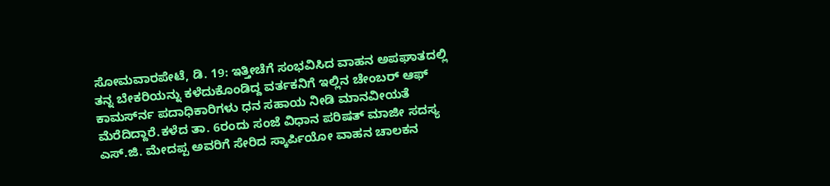ಸೋಮವಾರಪೇಟೆ, ಡಿ. 19: ಇತ್ತೀಚೆಗೆ ಸಂಭವಿಸಿದ ವಾಹನ ಅಪಘಾತದಲ್ಲಿ ತನ್ನ ಬೇಕರಿಯನ್ನು ಕಳೆದುಕೊಂಡಿದ್ದ ವರ್ತಕನಿಗೆ ಇಲ್ಲಿನ ಚೇಂಬರ್ ಆಫ್ ಕಾಮರ್ಸ್‍ನ ಪದಾಧಿಕಾರಿಗಳು ಧನ ಸಹಾಯ ನೀಡಿ ಮಾನವೀಯತೆ ಮೆರೆದಿದ್ದಾರೆ.ಕಳೆದ ತಾ. 6ರಂದು ಸಂಜೆ ವಿಧಾನ ಪರಿಷತ್ ಮಾಜೀ ಸದಸ್ಯ ಎಸ್.ಜಿ. ಮೇದಪ್ಪ ಅವರಿಗೆ ಸೇರಿದ ಸ್ಕಾರ್ಪಿಯೋ ವಾಹನ ಚಾಲಕನ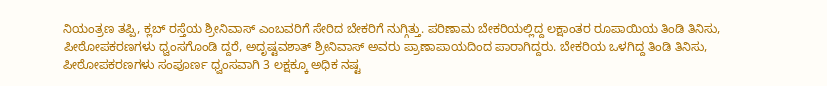ನಿಯಂತ್ರಣ ತಪ್ಪಿ, ಕ್ಲಬ್ ರಸ್ತೆಯ ಶ್ರೀನಿವಾಸ್ ಎಂಬವರಿಗೆ ಸೇರಿದ ಬೇಕರಿಗೆ ನುಗ್ಗಿತ್ತು. ಪರಿಣಾಮ ಬೇಕರಿಯಲ್ಲಿದ್ದ ಲಕ್ಷಾಂತರ ರೂಪಾಯಿಯ ತಿಂಡಿ ತಿನಿಸು, ಪೀಠೋಪಕರಣಗಳು ಧ್ವಂಸಗೊಂಡಿ ದ್ದರೆ, ಅದೃಷ್ಟವಶಾತ್ ಶ್ರೀನಿವಾಸ್ ಅವರು ಪ್ರಾಣಾಪಾಯದಿಂದ ಪಾರಾಗಿದ್ದರು. ಬೇಕರಿಯ ಒಳಗಿದ್ದ ತಿಂಡಿ ತಿನಿಸು, ಪೀಠೋಪಕರಣಗಳು ಸಂಪೂರ್ಣ ಧ್ವಂಸವಾಗಿ 3 ಲಕ್ಷಕ್ಕೂ ಅಧಿಕ ನಷ್ಟ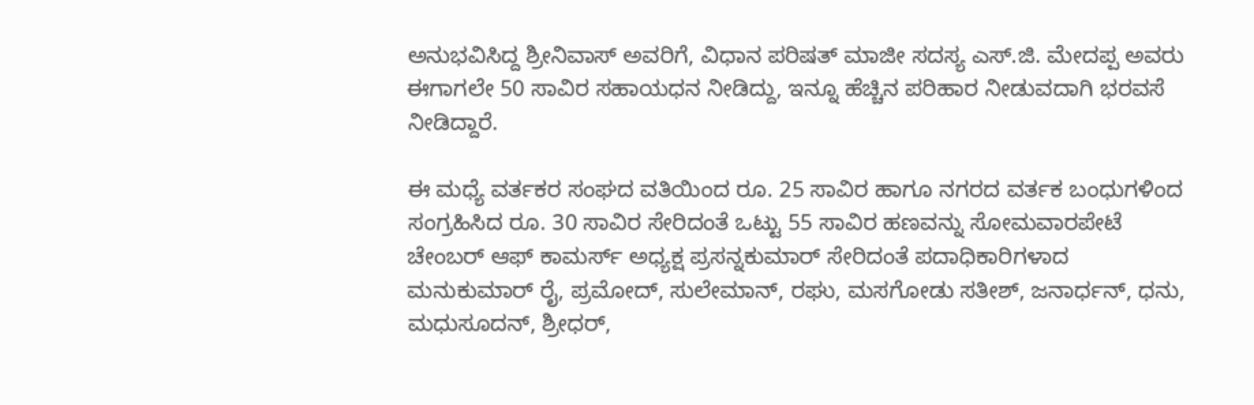ಅನುಭವಿಸಿದ್ದ ಶ್ರೀನಿವಾಸ್ ಅವರಿಗೆ, ವಿಧಾನ ಪರಿಷತ್ ಮಾಜೀ ಸದಸ್ಯ ಎಸ್.ಜಿ. ಮೇದಪ್ಪ ಅವರು ಈಗಾಗಲೇ 50 ಸಾವಿರ ಸಹಾಯಧನ ನೀಡಿದ್ದು, ಇನ್ನೂ ಹೆಚ್ಚಿನ ಪರಿಹಾರ ನೀಡುವದಾಗಿ ಭರವಸೆ ನೀಡಿದ್ದಾರೆ.

ಈ ಮಧ್ಯೆ ವರ್ತಕರ ಸಂಘದ ವತಿಯಿಂದ ರೂ. 25 ಸಾವಿರ ಹಾಗೂ ನಗರದ ವರ್ತಕ ಬಂಧುಗಳಿಂದ ಸಂಗ್ರಹಿಸಿದ ರೂ. 30 ಸಾವಿರ ಸೇರಿದಂತೆ ಒಟ್ಟು 55 ಸಾವಿರ ಹಣವನ್ನು ಸೋಮವಾರಪೇಟೆ ಚೇಂಬರ್ ಆಫ್ ಕಾಮರ್ಸ್ ಅಧ್ಯಕ್ಷ ಪ್ರಸನ್ನಕುಮಾರ್ ಸೇರಿದಂತೆ ಪದಾಧಿಕಾರಿಗಳಾದ ಮನುಕುಮಾರ್ ರೈ, ಪ್ರಮೋದ್, ಸುಲೇಮಾನ್, ರಘು, ಮಸಗೋಡು ಸತೀಶ್, ಜನಾರ್ಧನ್, ಧನು, ಮಧುಸೂದನ್, ಶ್ರೀಧರ್,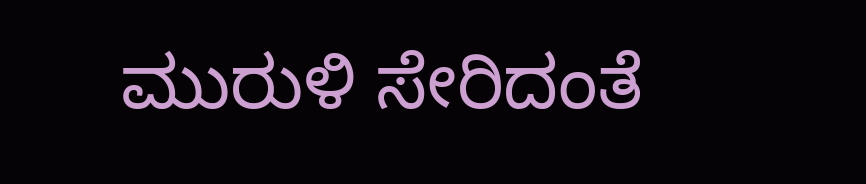ಮುರುಳಿ ಸೇರಿದಂತೆ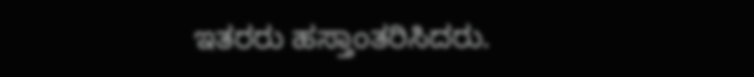ಇತರರು ಹಸ್ತಾಂತರಿಸಿದರು.